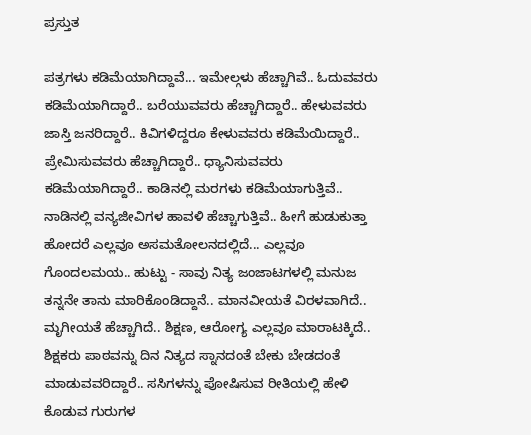ಪ್ರಸ್ತುತ

ಪತ್ರಗಳು ಕಡಿಮೆಯಾಗಿದ್ದಾವೆ... ಇಮೇಲ್ಗಳು ಹೆಚ್ಚಾಗಿವೆ.. ಓದುವವರು ಕಡಿಮೆಯಾಗಿದ್ದಾರೆ.. ಬರೆಯುವವರು ಹೆಚ್ಚಾಗಿದ್ದಾರೆ.. ಹೇಳುವವರು ಜಾಸ್ತಿ ಜನರಿದ್ದಾರೆ.. ಕಿವಿಗಳಿದ್ದರೂ ಕೇಳುವವರು ಕಡಿಮೆಯಿದ್ದಾರೆ.. ಪ್ರೇಮಿಸುವವರು ಹೆಚ್ಚಾಗಿದ್ದಾರೆ.. ಧ್ಯಾನಿಸುವವರು ಕಡಿಮೆಯಾಗಿದ್ದಾರೆ.. ಕಾಡಿನಲ್ಲಿ ಮರಗಳು ಕಡಿಮೆಯಾಗುತ್ತಿವೆ.. ನಾಡಿನಲ್ಲಿ ವನ್ಯಜೀವಿಗಳ ಹಾವಳಿ ಹೆಚ್ಚಾಗುತ್ತಿವೆ.. ಹೀಗೆ ಹುಡುಕುತ್ತಾ ಹೋದರೆ ಎಲ್ಲವೂ ಅಸಮತೋಲನದಲ್ಲಿದೆ... ಎಲ್ಲವೂ ಗೊಂದಲಮಯ.. ಹುಟ್ಟು - ಸಾವು ನಿತ್ಯ ಜಂಜಾಟಗಳಲ್ಲಿ ಮನುಜ ತನ್ನನೇ ತಾನು ಮಾರಿಕೊಂಡಿದ್ದಾನೆ.. ಮಾನವೀಯತೆ ವಿರಳವಾಗಿದೆ.. ಮೃಗೀಯತೆ ಹೆಚ್ಚಾಗಿದೆ.. ಶಿಕ್ಷಣ, ಆರೋಗ್ಯ ಎಲ್ಲವೂ ಮಾರಾಟಕ್ಕಿದೆ.. ಶಿಕ್ಷಕರು ಪಾಠವನ್ನು ದಿನ ನಿತ್ಯದ ಸ್ನಾನದಂತೆ ಬೇಕು ಬೇಡದಂತೆ ಮಾಡುವವರಿದ್ದಾರೆ.. ಸಸಿಗಳನ್ನು ಪೋಷಿಸುವ ರೀತಿಯಲ್ಲಿ ಹೇಳಿ ಕೊಡುವ ಗುರುಗಳ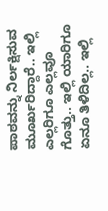ಪಾಠವನ್ನು ನಿರ್ಲಕ್ಷಿಸುವ ಮೂರ್ಖರಿದ್ದಾರೆ.. ಇಲ್ಲಿ ಎಲ್ಲರಿಗೂ ಎಲ್ಲವೂ ಗೊತ್ತು.. ಇಲ್ಲಿ ಯಾರಿಗೂ ಏನೂ ತಿಳಿದಿಲ್ಲ.. ಇಲ್ಲಿ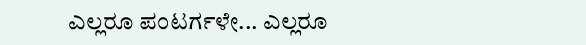ಎಲ್ಲರೂ ಪಂಟರ್ಗಳೇ... ಎಲ್ಲರೂ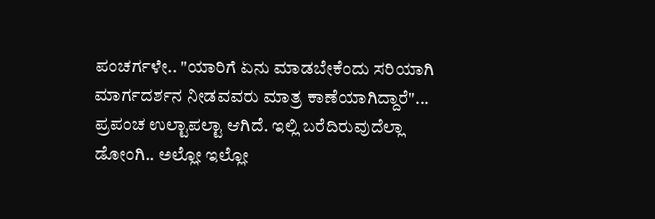ಪಂಚರ್ಗಳೇ.. "ಯಾರಿಗೆ ಏನು ಮಾಡಬೇಕೆಂದು ಸರಿಯಾಗಿ ಮಾರ್ಗದರ್ಶನ ನೀಡವವರು ಮಾತ್ರ ಕಾಣೆಯಾಗಿದ್ದಾರೆ"... ಪ್ರಪಂಚ ಉಲ್ಟಾಪಲ್ಟಾ ಆಗಿದೆ. ಇಲ್ಲಿ ಬರೆದಿರುವುದೆಲ್ಲಾ ಡೋಂಗಿ.. ಅಲ್ಲೋ ಇಲ್ಲೋ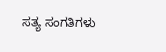ಸತ್ಯ ಸಂಗತಿಗಳು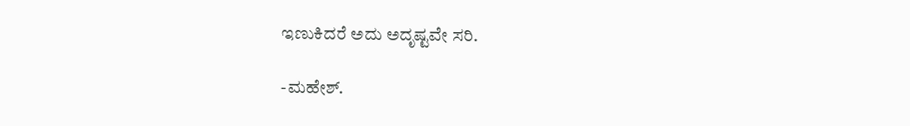ಇಣುಕಿದರೆ ಅದು ಅದೃಷ್ಟವೇ ಸರಿ.

-ಮಹೇಶ್.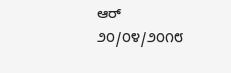ಆರ್
೨೦/೦೪/೨೦೧೮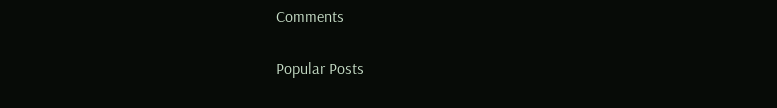Comments

Popular Posts